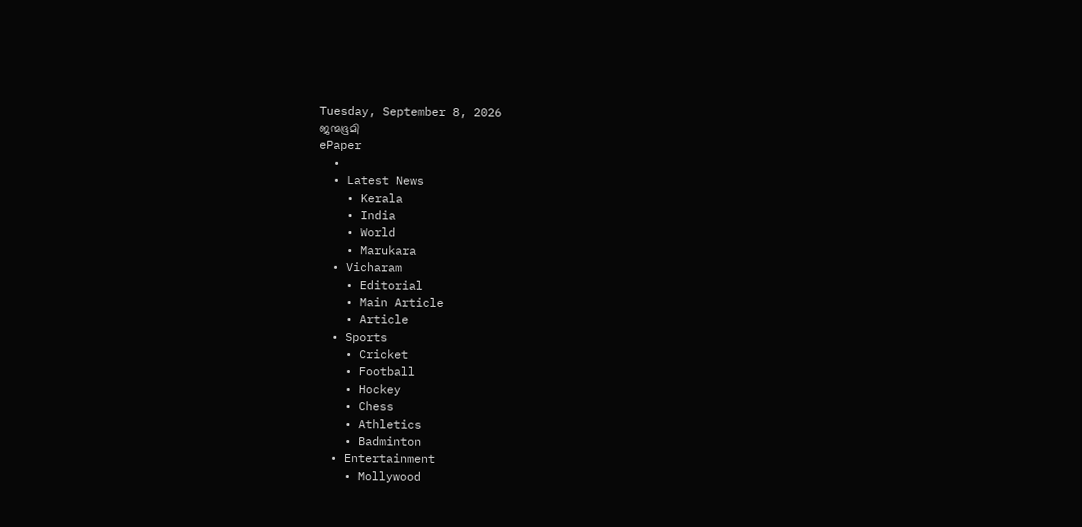Tuesday, September 8, 2026
ജന്മഭൂമി
ePaper
  •
  • Latest News
    • Kerala
    • India
    • World
    • Marukara
  • Vicharam
    • Editorial
    • Main Article
    • Article
  • Sports
    • Cricket
    • Football
    • Hockey
    • Chess
    • Athletics
    • Badminton
  • Entertainment
    • Mollywood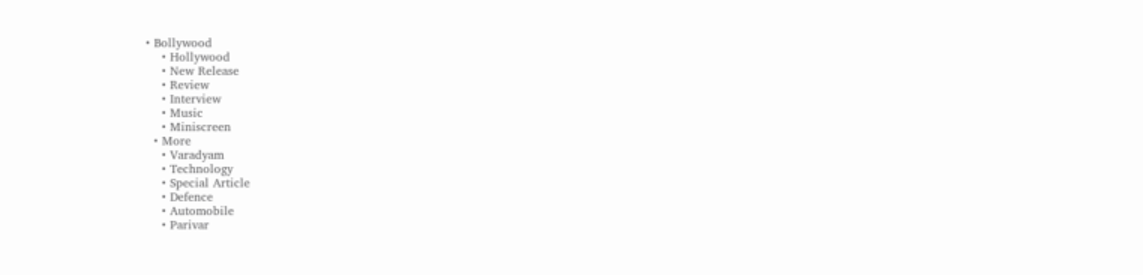• Bollywood
    • Hollywood
    • New Release
    • Review
    • Interview
    • Music
    • Miniscreen
  • More
    • Varadyam
    • Technology
    • Special Article
    • Defence
    • Automobile
    • Parivar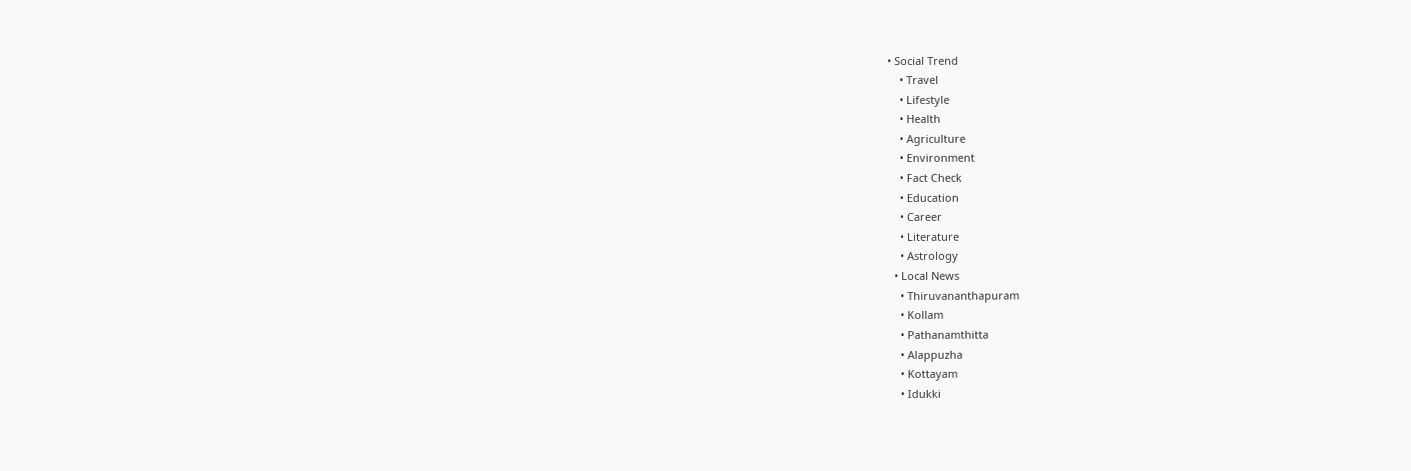• Social Trend
    • Travel
    • Lifestyle
    • Health
    • Agriculture
    • Environment
    • Fact Check
    • Education
    • Career
    • Literature
    • Astrology
  • Local News
    • Thiruvananthapuram
    • Kollam
    • Pathanamthitta
    • Alappuzha
    • Kottayam
    • Idukki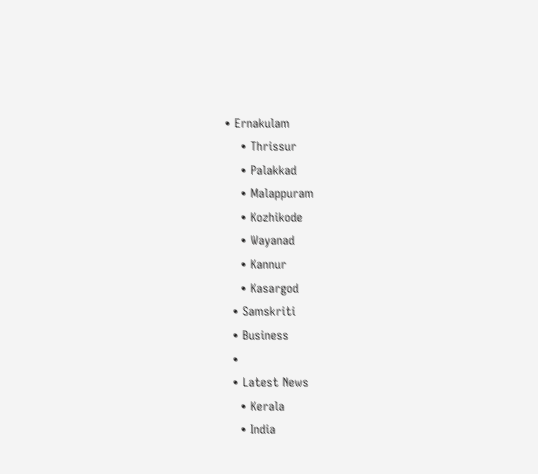• Ernakulam
    • Thrissur
    • Palakkad
    • Malappuram
    • Kozhikode
    • Wayanad
    • Kannur
    • Kasargod
  • Samskriti
  • Business
  •
  • Latest News
    • Kerala
    • India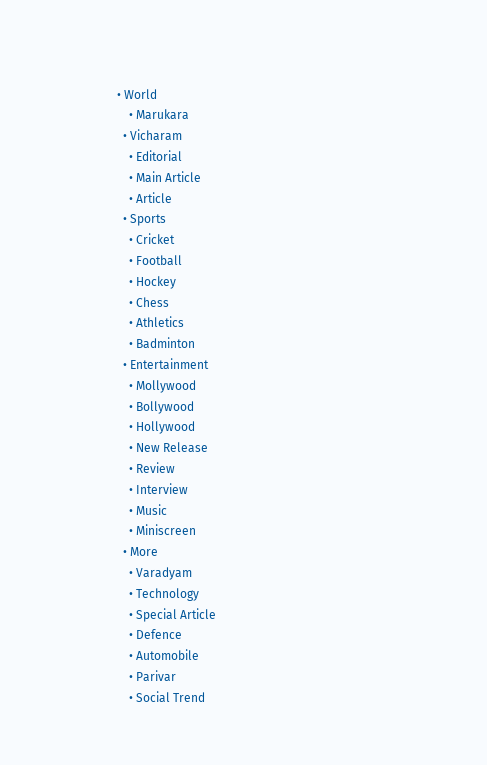• World
    • Marukara
  • Vicharam
    • Editorial
    • Main Article
    • Article
  • Sports
    • Cricket
    • Football
    • Hockey
    • Chess
    • Athletics
    • Badminton
  • Entertainment
    • Mollywood
    • Bollywood
    • Hollywood
    • New Release
    • Review
    • Interview
    • Music
    • Miniscreen
  • More
    • Varadyam
    • Technology
    • Special Article
    • Defence
    • Automobile
    • Parivar
    • Social Trend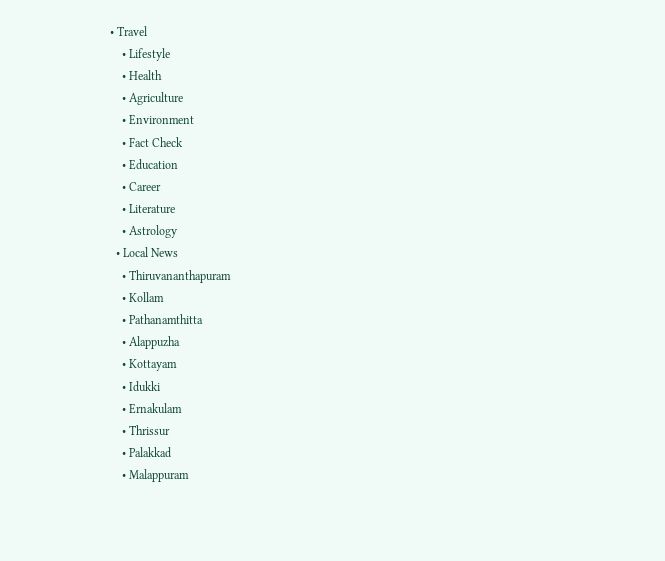• Travel
    • Lifestyle
    • Health
    • Agriculture
    • Environment
    • Fact Check
    • Education
    • Career
    • Literature
    • Astrology
  • Local News
    • Thiruvananthapuram
    • Kollam
    • Pathanamthitta
    • Alappuzha
    • Kottayam
    • Idukki
    • Ernakulam
    • Thrissur
    • Palakkad
    • Malappuram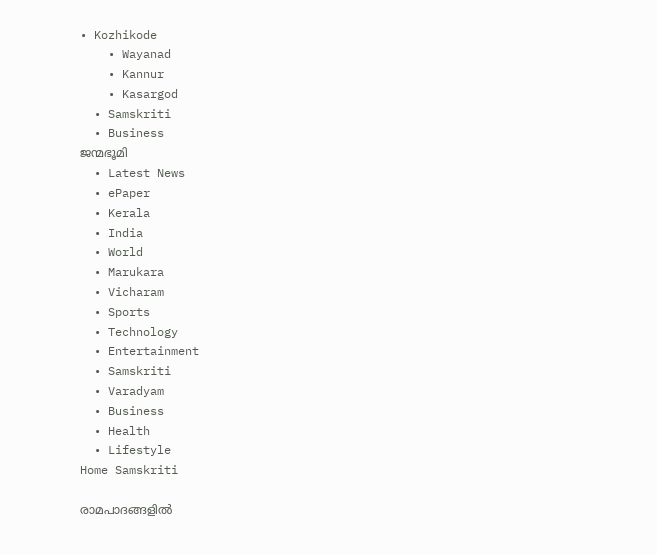• Kozhikode
    • Wayanad
    • Kannur
    • Kasargod
  • Samskriti
  • Business
ജന്മഭൂമി
  • Latest News
  • ePaper
  • Kerala
  • India
  • World
  • Marukara
  • Vicharam
  • Sports
  • Technology
  • Entertainment
  • Samskriti
  • Varadyam
  • Business
  • Health
  • Lifestyle
Home Samskriti

രാമപാദങ്ങളില്‍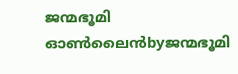ജന്മഭൂമി ഓണ്‍ലൈന്‍byജന്മഭൂമി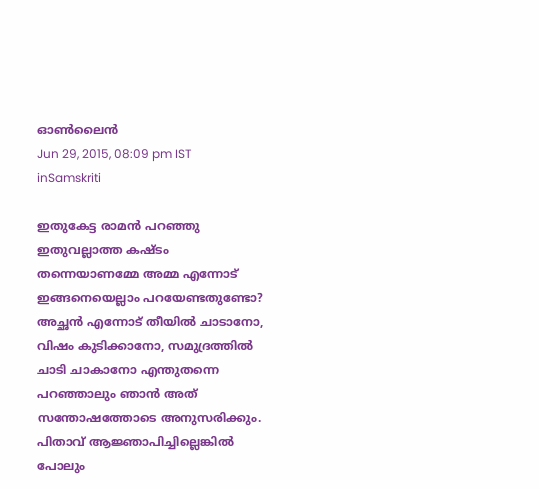ഓണ്‍ലൈന്‍
Jun 29, 2015, 08:09 pm IST
inSamskriti

ഇതുകേട്ട രാമന്‍ പറഞ്ഞു ഇതുവല്ലാത്ത കഷ്ടം തന്നെയാണമ്മേ അമ്മ എന്നോട് ഇങ്ങനെയെല്ലാം പറയേണ്ടതുണ്ടോ? അച്ഛന്‍ എന്നോട് തീയില്‍ ചാടാനോ, വിഷം കുടിക്കാനോ, സമുദ്രത്തില്‍ ചാടി ചാകാനോ എന്തുതന്നെ പറഞ്ഞാലും ഞാന്‍ അത് സന്തോഷത്തോടെ അനുസരിക്കും. പിതാവ് ആജ്ഞാപിച്ചില്ലെങ്കില്‍ പോലും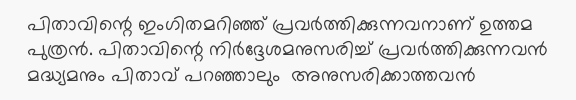പിതാവിന്റെ ഇംഗിതമറിഞ്ഞ് പ്രവര്‍ത്തിക്കുന്നവനാണ് ഉത്തമ പുത്രന്‍. പിതാവിന്റെ നിര്‍ദ്ദേശമനുസരിച്ച് പ്രവര്‍ത്തിക്കുന്നവന്‍ മദ്ധ്യമനും പിതാവ് പറഞ്ഞാലും  അനുസരിക്കാത്തവന്‍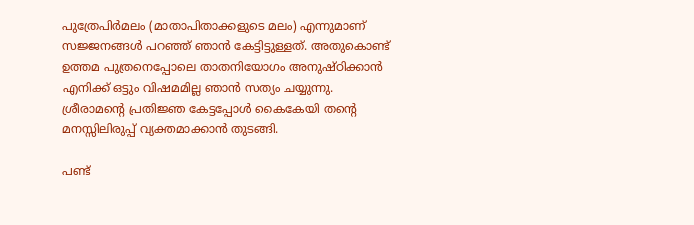പുത്രേപിര്‍മലം (മാതാപിതാക്കളുടെ മലം) എന്നുമാണ് സജ്ജനങ്ങള്‍ പറഞ്ഞ് ഞാന്‍ കേട്ടിട്ടുള്ളത്. അതുകൊണ്ട് ഉത്തമ പുത്രനെപ്പോലെ താതനിയോഗം അനുഷ്ഠിക്കാന്‍ എനിക്ക് ഒട്ടും വിഷമമില്ല ഞാന്‍ സത്യം ചയ്യുന്നു. ശ്രീരാമന്റെ പ്രതിജ്ഞ കേട്ടപ്പോള്‍ കൈകേയി തന്റെ മനസ്സിലിരുപ്പ് വ്യക്തമാക്കാന്‍ തുടങ്ങി.

പണ്ട്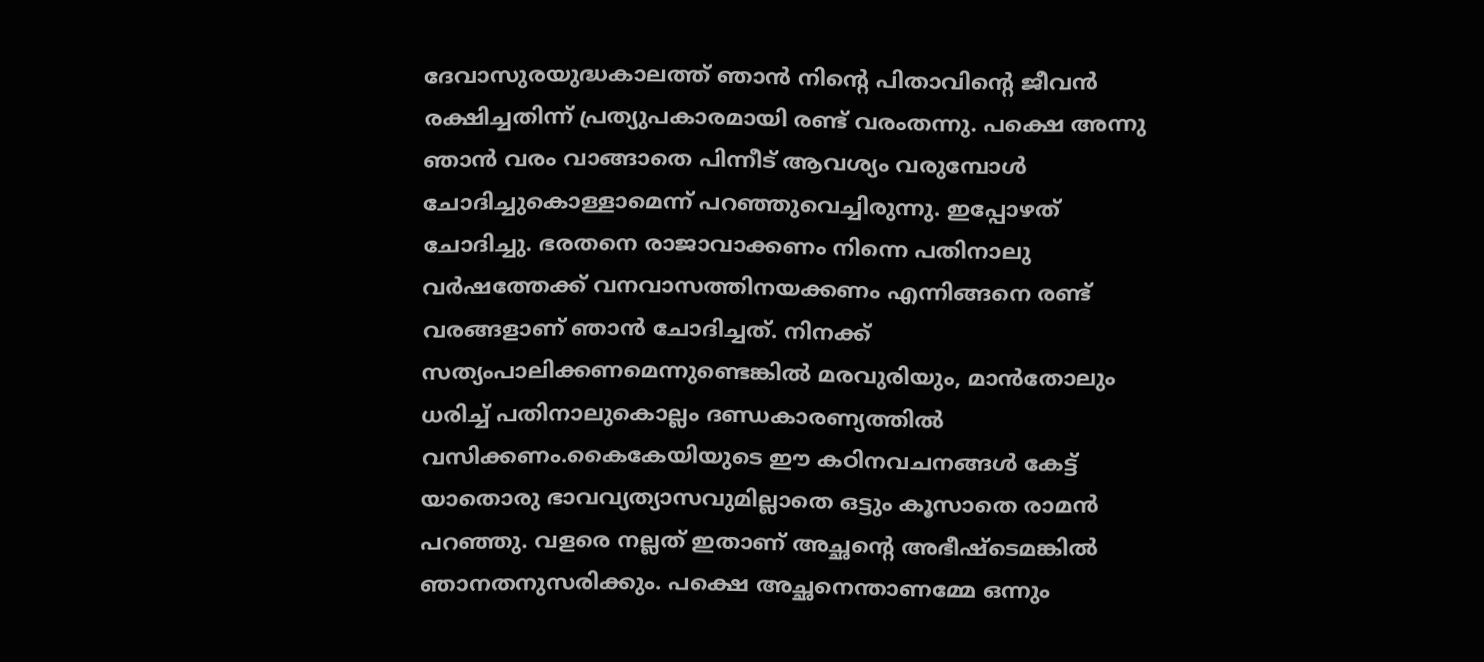ദേവാസുരയുദ്ധകാലത്ത് ഞാന്‍ നിന്റെ പിതാവിന്റെ ജീവന്‍ രക്ഷിച്ചതിന്ന് പ്രത്യുപകാരമായി രണ്ട് വരംതന്നു. പക്ഷെ അന്നു ഞാന്‍ വരം വാങ്ങാതെ പിന്നീട് ആവശ്യം വരുമ്പോള്‍ ചോദിച്ചുകൊള്ളാമെന്ന് പറഞ്ഞുവെച്ചിരുന്നു. ഇപ്പോഴത് ചോദിച്ചു. ഭരതനെ രാജാവാക്കണം നിന്നെ പതിനാലു വര്‍ഷത്തേക്ക് വനവാസത്തിനയക്കണം എന്നിങ്ങനെ രണ്ട് വരങ്ങളാണ് ഞാന്‍ ചോദിച്ചത്. നിനക്ക് സത്യംപാലിക്കണമെന്നുണ്ടെങ്കില്‍ മരവുരിയും, മാന്‍തോലും ധരിച്ച് പതിനാലുകൊല്ലം ദണ്ഡകാരണ്യത്തില്‍ വസിക്കണം.കൈകേയിയുടെ ഈ കഠിനവചനങ്ങള്‍ കേട്ട് യാതൊരു ഭാവവ്യത്യാസവുമില്ലാതെ ഒട്ടും കൂസാതെ രാമന്‍ പറഞ്ഞു. വളരെ നല്ലത് ഇതാണ് അച്ഛന്റെ അഭീഷ്ടെമങ്കില്‍ ഞാനതനുസരിക്കും. പക്ഷെ അച്ഛനെന്താണമ്മേ ഒന്നും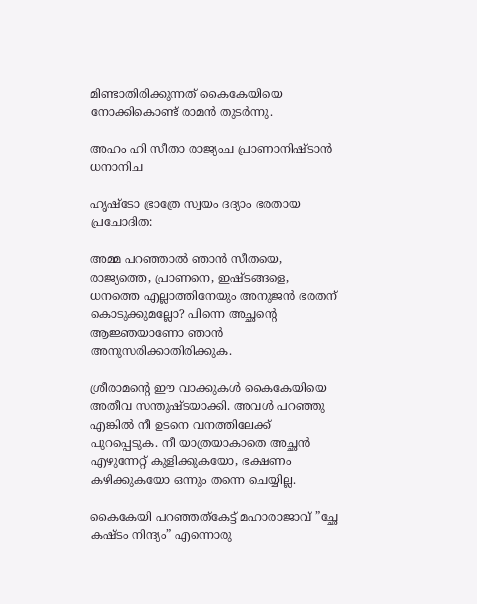മിണ്ടാതിരിക്കുന്നത് കൈകേയിയെ നോക്കികൊണ്ട് രാമന്‍ തുടര്‍ന്നു.

അഹം ഹി സീതാ രാജ്യംച പ്രാണാനിഷ്ടാന്‍ ധനാനിച

ഹൃഷ്‌ടോ ഭ്രാത്രേ സ്വയം ദദ്യാം ഭരതായ പ്രചോദിത:

അമ്മ പറഞ്ഞാല്‍ ഞാന്‍ സീതയെ, രാജ്യത്തെ, പ്രാണനെ, ഇഷ്ടങ്ങളെ, ധനത്തെ എല്ലാത്തിനേയും അനുജന്‍ ഭരതന് കൊടുക്കുമല്ലോ? പിന്നെ അച്ഛന്റെ ആജ്ഞയാണോ ഞാന്‍ അനുസരിക്കാതിരിക്കുക.

ശ്രീരാമന്റെ ഈ വാക്കുകള്‍ കൈകേയിയെ അതീവ സന്തുഷ്ടയാക്കി. അവള്‍ പറഞ്ഞു എങ്കില്‍ നീ ഉടനെ വനത്തിലേക്ക് പുറപ്പെടുക. നീ യാത്രയാകാതെ അച്ഛന്‍ എഴുന്നേറ്റ് കുളിക്കുകയോ, ഭക്ഷണം കഴിക്കുകയോ ഒന്നും തന്നെ ചെയ്യില്ല.

കൈകേയി പറഞ്ഞത്‌കേട്ട് മഹാരാജാവ് ”ച്ഛേ കഷ്ടം നിന്ദ്യം” എന്നൊരു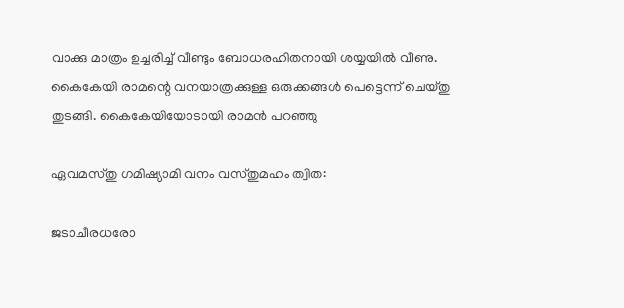വാക്കു മാത്രം ഉച്ചരിച്ച് വീണ്ടും ബോധരഹിതനായി ശയ്യയില്‍ വീണു. കൈകേയി രാമന്റെ വനയാത്രക്കുള്ള ഒരുക്കങ്ങള്‍ പെട്ടെന്ന് ചെയ്തു തുടങ്ങി. കൈകേയിയോടായി രാമന്‍ പറഞ്ഞു

ഏവമസ്തു ഗമിഷ്യാമി വനം വസ്തുമഹം ത്വിത:

ജടാചീരധരോ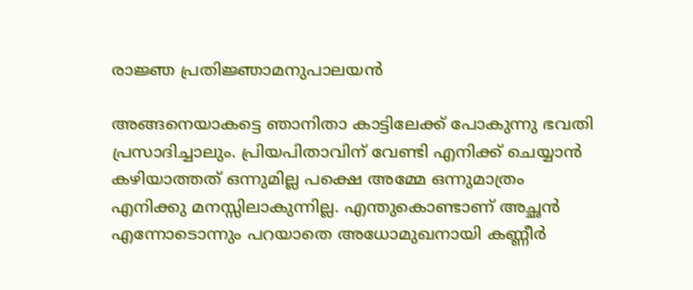രാജ്ഞ പ്രതിജ്ഞാമനുപാലയന്‍

അങ്ങനെയാകട്ടെ ഞാനിതാ കാട്ടിലേക്ക് പോകുന്നു ഭവതി പ്രസാദിച്ചാലും. പ്രിയപിതാവിന് വേണ്ടി എനിക്ക് ചെയ്യാന്‍ കഴിയാത്തത് ഒന്നുമില്ല പക്ഷെ അമ്മേ ഒന്നുമാത്രം എനിക്കു മനസ്സിലാകുന്നില്ല. എന്തുകൊണ്ടാണ് അച്ഛന്‍ എന്നോടൊന്നും പറയാതെ അധോമുഖനായി കണ്ണീര്‍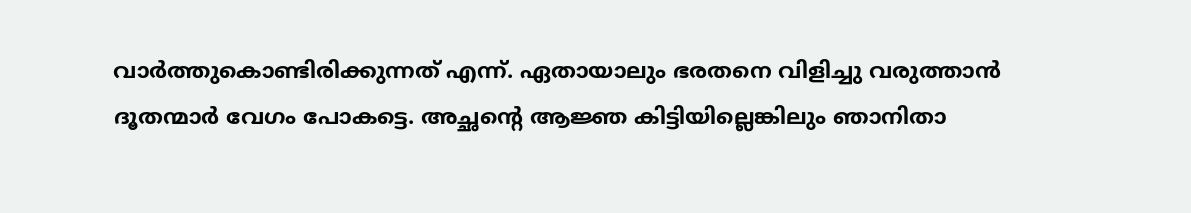വാര്‍ത്തുകൊണ്ടിരിക്കുന്നത് എന്ന്. ഏതായാലും ഭരതനെ വിളിച്ചു വരുത്താന്‍ ദൂതന്മാര്‍ വേഗം പോകട്ടെ. അച്ഛന്റെ ആജ്ഞ കിട്ടിയില്ലെങ്കിലും ഞാനിതാ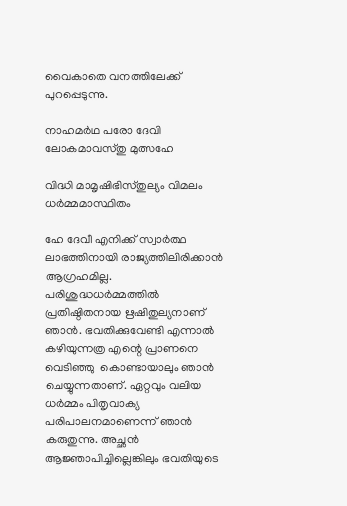വൈകാതെ വനത്തിലേക്ക് പുറപ്പെടുന്നു.

നാഹമര്‍ഥ പരോ ദേവി ലോകമാവസ്തു മുത്സഹേ

വിദ്ധി മാമൃഷിഭിസ്തുല്യം വിമലം ധര്‍മ്മമാസ്ഥിതം

ഹേ ദേവീ എനിക്ക് സ്വാര്‍ത്ഥ ലാഭത്തിനായി രാജ്യത്തിലിരിക്കാന്‍ ആഗ്രഹമില്ല. പരിശുദ്ധധര്‍മ്മത്തില്‍ പ്രതിഷ്ഠിതനായ ഋഷിതുല്യനാണ് ഞാന്‍. ഭവതിക്കുവേണ്ടി എന്നാല്‍ കഴിയുന്നത്ര എന്റെ പ്രാണനെ വെടിഞ്ഞു  കൊണ്ടായാലും ഞാന്‍ ചെയ്യുന്നതാണ്. ഏറ്റവും വലിയ ധര്‍മ്മം പിതൃവാക്യ പരിപാലനമാണെന്ന് ഞാന്‍ കരുതുന്നു. അച്ഛന്‍ ആജ്ഞാപിച്ചില്ലെങ്കിലും ഭവതിയുടെ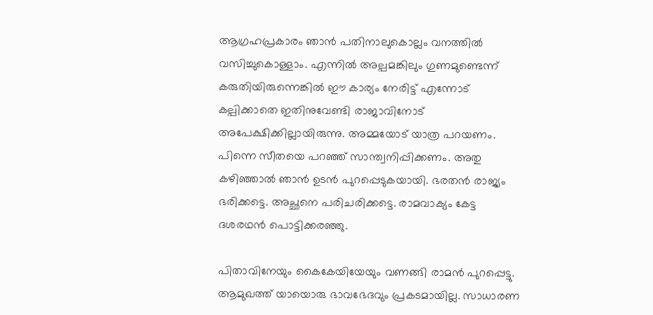ആഗ്രഹപ്രകാരം ഞാന്‍ പതിനാലുകൊല്ലം വനത്തില്‍ വസിച്ചുകൊള്ളാം. എന്നില്‍ അല്പമങ്കിലും ഗുണമുണ്ടെന്ന് കരുതിയിരുന്നെങ്കില്‍ ഈ കാര്യം നേരിട്ട് എന്നോട് കല്പിക്കാതെ ഇതിനുവേണ്ടി രാജാവിനോട് അപേക്ഷിക്കില്ലായിരുന്നു. അമ്മയോട് യാത്ര പറയണം. പിന്നെ സീതയെ പറഞ്ഞ് സാന്ത്വനിപ്പിക്കണം. അതു കഴിഞ്ഞാല്‍ ഞാന്‍ ഉടന്‍ പുറപ്പെടുകയായി. ഭരതന്‍ രാജ്യം ഭരിക്കട്ടെ. അച്ഛനെ പരിചരിക്കട്ടെ. രാമവാക്യം കേട്ട ദശരഥന്‍ പൊട്ടിക്കരഞ്ഞു.

പിതാവിനേയും കൈകേയിയേയും വണങ്ങി രാമന്‍ പുറപ്പെട്ടു. ആമുഖത്ത് യായൊരു ഭാവഭേദവും പ്രകടമായില്ല. സാധാരണ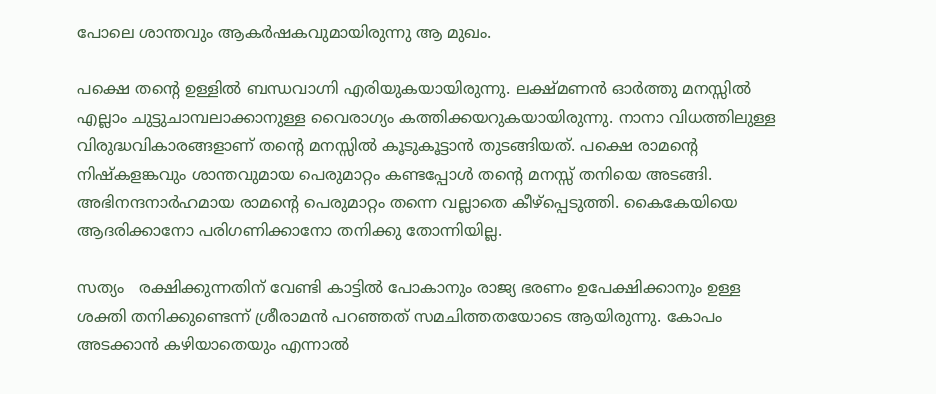പോലെ ശാന്തവും ആകര്‍ഷകവുമായിരുന്നു ആ മുഖം.

പക്ഷെ തന്റെ ഉള്ളില്‍ ബന്ധവാഗ്നി എരിയുകയായിരുന്നു. ലക്ഷ്മണന്‍ ഓര്‍ത്തു മനസ്സില്‍ എല്ലാം ചുട്ടുചാമ്പലാക്കാനുള്ള വൈരാഗ്യം കത്തിക്കയറുകയായിരുന്നു. നാനാ വിധത്തിലുള്ള വിരുദ്ധവികാരങ്ങളാണ് തന്റെ മനസ്സില്‍ കൂടുകൂട്ടാന്‍ തുടങ്ങിയത്. പക്ഷെ രാമന്റെ നിഷ്‌കളങ്കവും ശാന്തവുമായ പെരുമാറ്റം കണ്ടപ്പോള്‍ തന്റെ മനസ്സ് തനിയെ അടങ്ങി. അഭിനന്ദനാര്‍ഹമായ രാമന്റെ പെരുമാറ്റം തന്നെ വല്ലാതെ കീഴ്‌പ്പെടുത്തി. കൈകേയിയെ ആദരിക്കാനോ പരിഗണിക്കാനോ തനിക്കു തോന്നിയില്ല.

സത്യം   രക്ഷിക്കുന്നതിന് വേണ്ടി കാട്ടില്‍ പോകാനും രാജ്യ ഭരണം ഉപേക്ഷിക്കാനും ഉള്ള ശക്തി തനിക്കുണ്ടെന്ന് ശ്രീരാമന്‍ പറഞ്ഞത് സമചിത്തതയോടെ ആയിരുന്നു. കോപം അടക്കാന്‍ കഴിയാതെയും എന്നാല്‍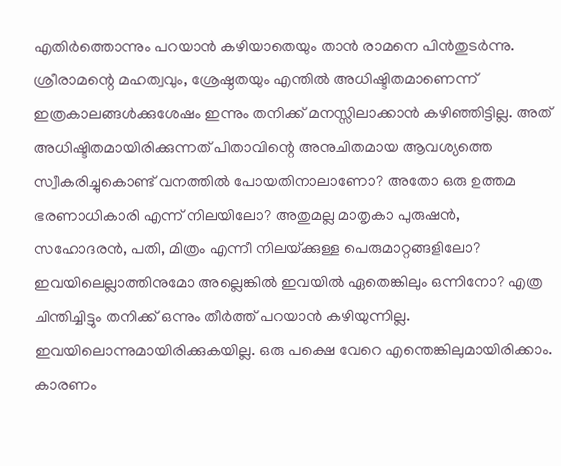എതിര്‍ത്തൊന്നും പറയാന്‍ കഴിയാതെയും താന്‍ രാമനെ പിന്‍തുടര്‍ന്നു. ശ്രീരാമന്റെ മഹത്വവും, ശ്രേഷ്ഠതയും എന്തില്‍ അധിഷ്ടിതമാണെന്ന് ഇത്രകാലങ്ങള്‍ക്കുശേഷം ഇന്നും തനിക്ക് മനസ്സിലാക്കാന്‍ കഴിഞ്ഞിട്ടില്ല. അത് അധിഷ്ടിതമായിരിക്കുന്നത് പിതാവിന്റെ അനുചിതമായ ആവശ്യത്തെ സ്വീകരിച്ചുകൊണ്ട് വനത്തില്‍ പോയതിനാലാണോ? അതോ ഒരു ഉത്തമ ഭരണാധികാരി എന്ന് നിലയിലോ? അതുമല്ല മാതൃകാ പുരുഷന്‍, സഹോദരന്‍, പതി, മിത്രം എന്നീ നിലയ്‌ക്കുള്ള പെരുമാറ്റങ്ങളിലോ? ഇവയിലെല്ലാത്തിനുമോ അല്ലെങ്കില്‍ ഇവയില്‍ ഏതെങ്കിലും ഒന്നിനോ? എത്ര ചിന്തിച്ചിട്ടും തനിക്ക് ഒന്നും തീര്‍ത്ത് പറയാന്‍ കഴിയുന്നില്ല. ഇവയിലൊന്നുമായിരിക്കുകയില്ല. ഒരു പക്ഷെ വേറെ എന്തെങ്കിലുമായിരിക്കാം. കാരണം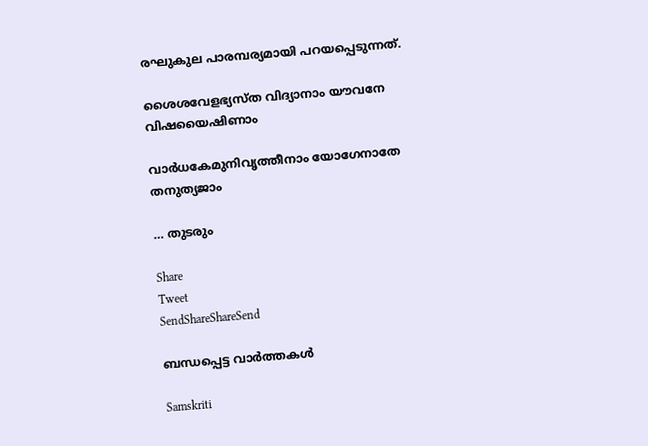രഘുകുല പാരമ്പര്യമായി പറയപ്പെടുന്നത്.

ശൈശവേളഭ്യസ്ത വിദ്യാനാം യൗവനേ വിഷയൈഷിണാം

വാര്‍ധകേമുനിവൃത്തീനാം യോഗേനാതേ തനുത്യജാം

… തുടരും

Share
Tweet
SendShareShareSend

ബന്ധപ്പെട്ട വാര്‍ത്തകള്‍

Samskriti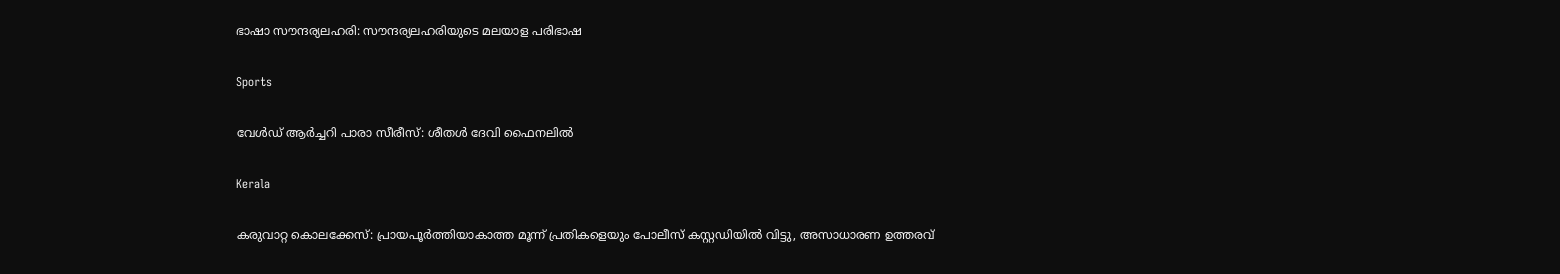ഭാഷാ സൗന്ദര്യലഹരി: സൗന്ദര്യലഹരിയുടെ മലയാള പരിഭാഷ

Sports

വേൾഡ് ആർച്ചറി പാരാ സീരീസ്: ശീതൾ ദേവി ഫൈനലിൽ

Kerala

കരുവാറ്റ കൊലക്കേസ്: പ്രായപൂര്‍ത്തിയാകാത്ത മൂന്ന് പ്രതികളെയും പോലീസ് കസ്റ്റഡിയില്‍ വിട്ടു, അസാധാരണ ഉത്തരവ്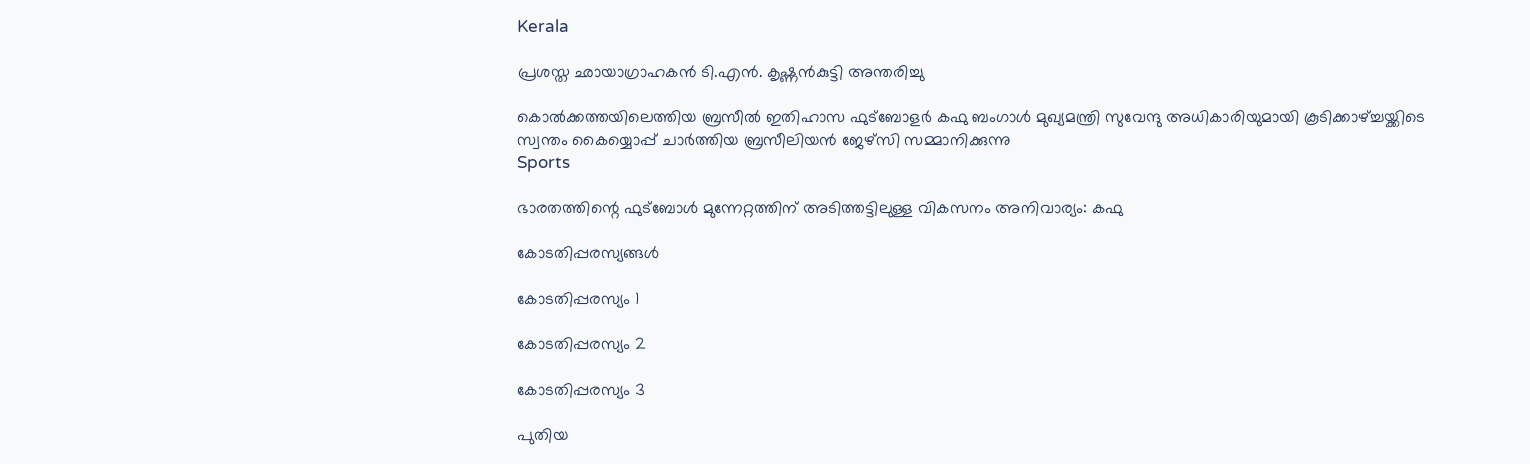Kerala

പ്രശസ്ത ഛായാഗ്രാഹകന്‍ ടി.എന്‍. കൃഷ്ണന്‍കുട്ടി അന്തരിച്ചു

കൊല്‍ക്കത്തയിലെത്തിയ ബ്രസീല്‍ ഇതിഹാസ ഫുട്‌ബോളര്‍ കഫു ബംഗാള്‍ മുഖ്യമന്ത്രി സുവേന്ദു അധികാരിയുമായി കൂടിക്കാഴ്ച്ചയ്ക്കിടെ സ്വന്തം കൈയ്യൊപ്പ് ചാര്‍ത്തിയ ബ്രസീലിയന്‍ ജേഴ്‌സി സമ്മാനിക്കുന്നു
Sports

ഭാരതത്തിന്റെ ഫുട്‌ബോള്‍ മുന്നേറ്റത്തിന് അടിത്തട്ടിലുള്ള വികസനം അനിവാര്യം: കഫു

കോടതിപ്പരസ്യങ്ങള്‍

കോടതിപ്പരസ്യം 1

കോടതിപ്പരസ്യം 2

കോടതിപ്പരസ്യം 3

പുതിയ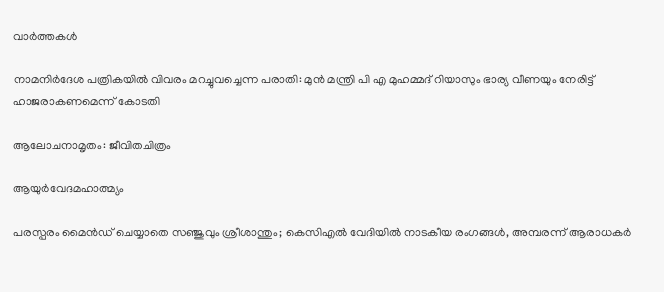വാര്‍ത്തകള്‍

നാമനിര്‍ദേശ പത്രികയിൽ വിവരം മറച്ചുവച്ചെന്ന പരാതി: മുന്‍ മന്ത്രി പി എ മുഹമ്മദ് റിയാസും ഭാര്യ വീണയും നേരിട്ട് ഹാജരാകണമെന്ന് കോടതി

ആലോചനാമൃതം: ജീവിതചിത്രം

ആയുര്‍വേദമഹാത്മ്യം

പരസ്പരം മൈൻഡ് ചെയ്യാതെ സഞ്ജുവും ശ്രീശാന്തും; കെസിഎൽ വേദിയിൽ നാടകീയ രംഗങ്ങൾ, അമ്പരന്ന് ആരാധകർ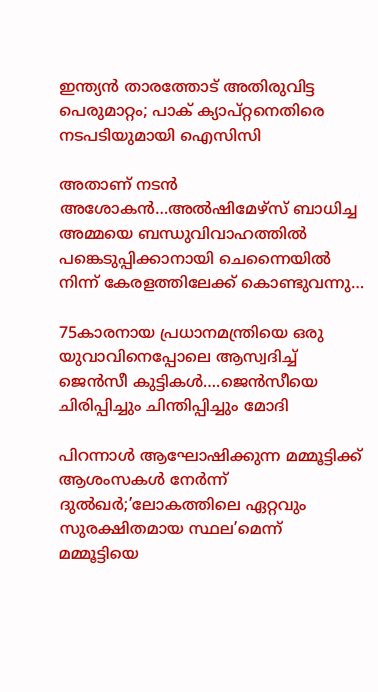ഇന്ത്യൻ താരത്തോട് അതിരുവിട്ട പെരുമാറ്റം; പാക് ക്യാപ്റ്റനെതിരെ നടപടിയുമായി ഐസിസി

അതാണ് നടന്‍ അശോകന്‍…അൽഷിമേഴ്‌സ് ബാധിച്ച അമ്മയെ ബന്ധുവിവാഹത്തിൽ പങ്കെടുപ്പിക്കാനായി ചെന്നൈയിൽ നിന്ന് കേരളത്തിലേക്ക് കൊണ്ടുവന്നു…

75കാരനായ പ്രധാനമന്ത്രിയെ ഒരു യുവാവിനെപ്പോലെ ആസ്വദിച്ച് ജെന്‍സീ കുട്ടികള്‍….ജെന്‍സീയെ ചിരിപ്പിച്ചും ചിന്തിപ്പിച്ചും മോദി

പിറന്നാൾ ആഘോഷിക്കുന്ന മമ്മൂട്ടിക്ക് ആശംസകൾ നേർന്ന് ദുൽഖർ;’ലോകത്തിലെ ഏറ്റവും സുരക്ഷിതമായ സ്ഥല’മെന്ന് മമ്മൂട്ടിയെ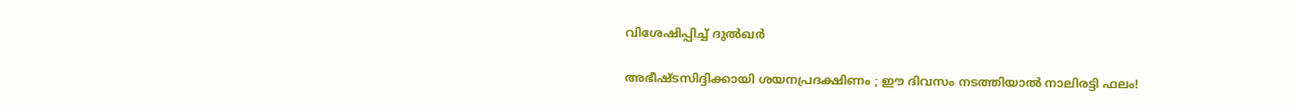വിശേഷിപ്പിച്ച് ദുല്‍ഖര്‍

അഭീഷ്ടസിദ്ദിക്കായി ശയനപ്രദക്ഷിണം ; ഈ ദിവസം നടത്തിയാൽ നാലിരട്ടി ഫലം!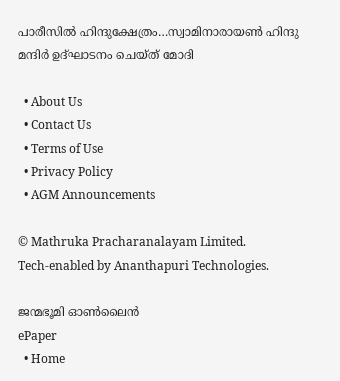പാരീസില്‍ ഹിന്ദുക്ഷേത്രം…സ്വാമിനാരായണ്‍ ഹിന്ദു മന്ദിര്‍ ഉദ്ഘാടനം ചെയ്ത് മോദി

  • About Us
  • Contact Us
  • Terms of Use
  • Privacy Policy
  • AGM Announcements

© Mathruka Pracharanalayam Limited.
Tech-enabled by Ananthapuri Technologies.

ജന്മഭൂമി ഓണ്‍ലൈന്‍
ePaper
  • Home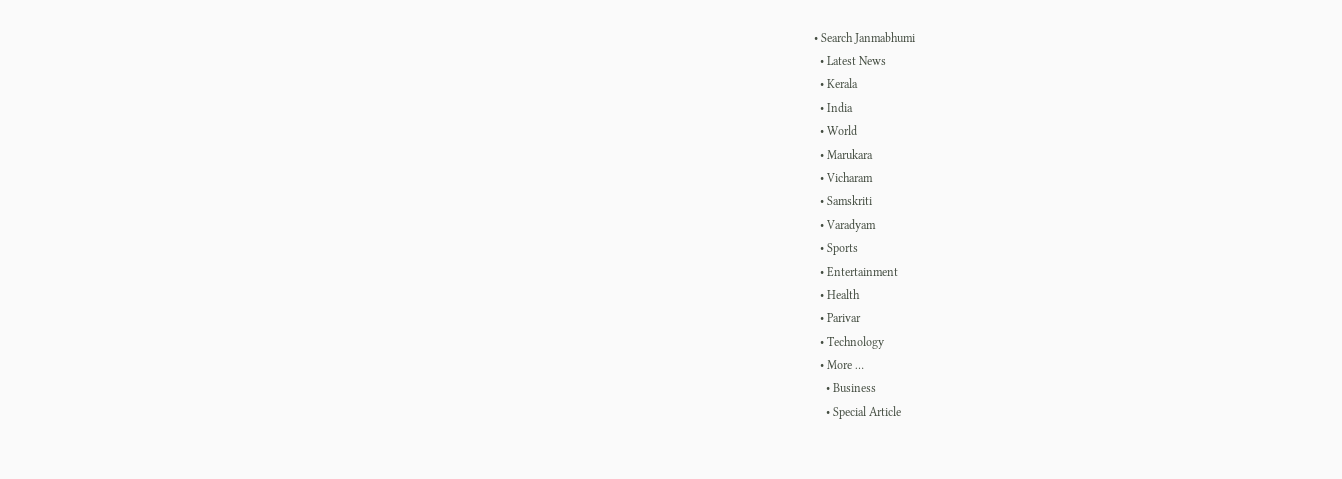• Search Janmabhumi
  • Latest News
  • Kerala
  • India
  • World
  • Marukara
  • Vicharam
  • Samskriti
  • Varadyam
  • Sports
  • Entertainment
  • Health
  • Parivar
  • Technology
  • More …
    • Business
    • Special Article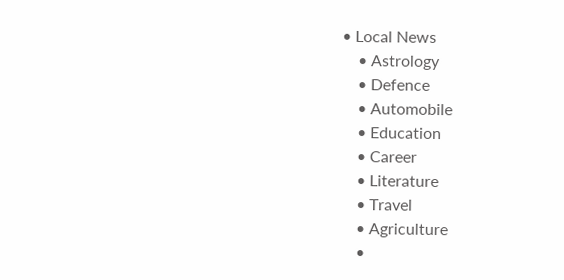• Local News
    • Astrology
    • Defence
    • Automobile
    • Education
    • Career
    • Literature
    • Travel
    • Agriculture
    •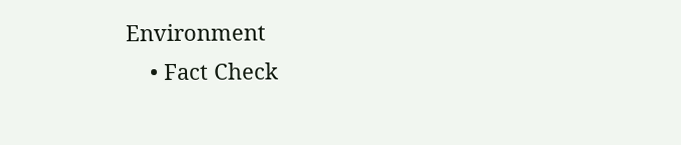Environment
    • Fact Check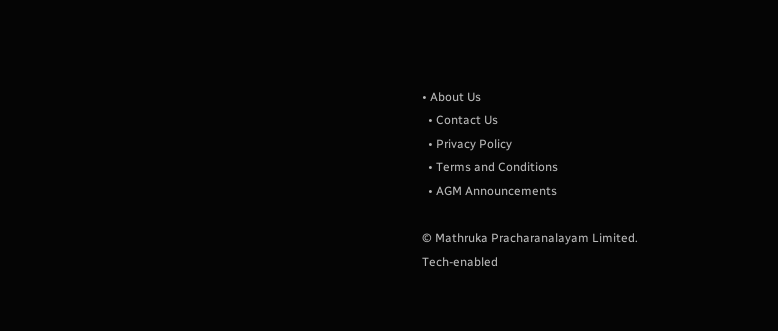• About Us
  • Contact Us
  • Privacy Policy
  • Terms and Conditions
  • AGM Announcements

© Mathruka Pracharanalayam Limited.
Tech-enabled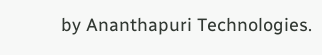by Ananthapuri Technologies.